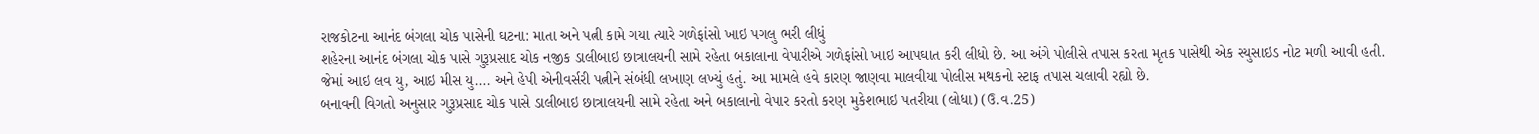રાજકોટના આનંદ બંગલા ચોક પાસેની ઘટના: માતા અને પત્ની કામે ગયા ત્યારે ગળેફાંસો ખાઇ પગલુ ભરી લીધું
શહેરના આનંદ બંગલા ચોક પાસે ગુરૂપ્રસાદ ચોક નજીક ડાલીબાઇ છાત્રાલયની સામે રહેતા બકાલાના વેપારીએ ગળેફાંસો ખાઇ આપઘાત કરી લીધો છે. આ અંગે પોલીસે તપાસ કરતા મૃતક પાસેથી એક સ્યુસાઇડ નોટ મળી આવી હતી. જેમાં આઇ લવ યુ, આઇ મીસ યુ…. અને હેપી એનીવર્સરી પત્નીને સંબંધી લખાણ લખ્યું હતું. આ મામલે હવે કારણ જાણવા માલવીયા પોલીસ મથકનો સ્ટાફ તપાસ ચલાવી રહ્યો છે.
બનાવની વિગતો અનુસાર ગુરૂપ્રસાદ ચોક પાસે ડાલીબાઇ છાત્રાલયની સામે રહેતા અને બકાલાનો વેપાર કરતો કરણ મુકેશભાઇ પતરીયા (લોધા) (ઉ.વ.25)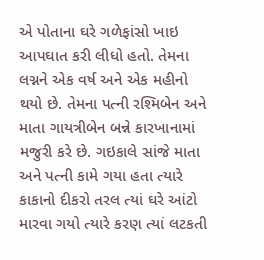એ પોતાના ઘરે ગળેફાંસો ખાઇ આપઘાત કરી લીધો હતો. તેમના લગ્નને એક વર્ષ અને એક મહીનો થયો છે. તેમના પત્ની રશ્મિબેન અને માતા ગાયત્રીબેન બન્ને કારખાનામાં મજુરી કરે છે. ગઇકાલે સાંજે માતા અને પત્ની કામે ગયા હતા ત્યારે કાકાનો દીકરો તરલ ત્યાં ઘરે આંટો મારવા ગયો ત્યારે કરણ ત્યાં લટકતી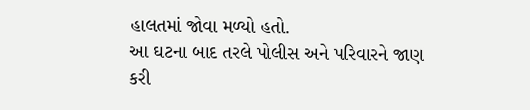હાલતમાં જોવા મળ્યો હતો.
આ ઘટના બાદ તરલે પોલીસ અને પરિવારને જાણ કરી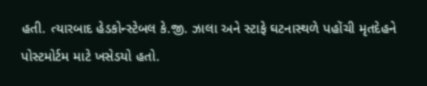હતી. ત્યારબાદ હેડકોન્સ્ટેબલ કે.જી. ઝાલા અને સ્ટાફે ઘટનાસ્થળે પહોંચી મૃતદેહને પોસ્ટમોર્ટમ માટે ખસેડયો હતો.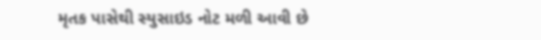મૃતક પાસેથી સ્યુસાઇડ નોટ મળી આવી છે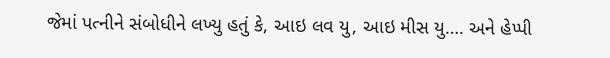જેમાં પત્નીને સંબોધીને લખ્યુ હતું કે, આઇ લવ યુ, આઇ મીસ યુ…. અને હેપ્પી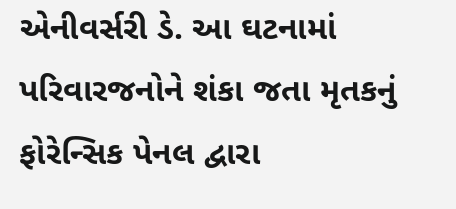એનીવર્સરી ડે. આ ઘટનામાં પરિવારજનોને શંકા જતા મૃતકનું ફોરેન્સિક પેનલ દ્વારા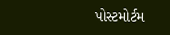પોસ્ટમોર્ટમ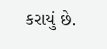કરાયું છે.